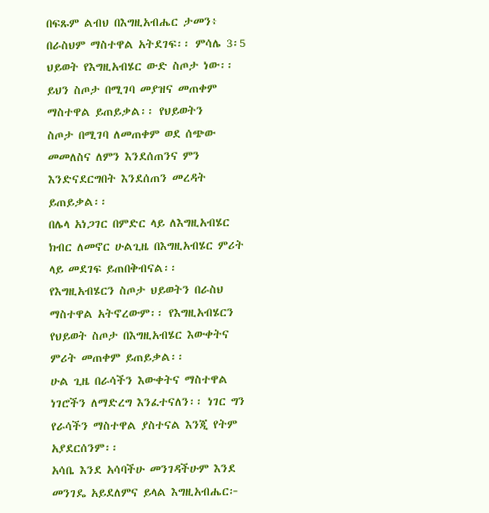በፍጹም ልብህ በእግዚአብሔር ታመን፥ በራስህም ማስተዋል አትደገፍ፡፡ ምሳሌ 3፡5
ህይወት የእግዚአብሄር ውድ ስጦታ ነው፡፡ ይህን ስጦታ በሚገባ መያዝና መጠቀም ማስተዋል ይጠይቃል፡፡ የህይወትን
ስጦታ በሚገባ ለመጠቀም ወደ ሰጭው መመለስና ለምን እንደሰጠንና ምን እንድናደርግበት እንደሰጠን መረዳት ይጠይቃል፡፡
በሌላ አነጋገር በምድር ላይ ለእግዚአብሄር ክብር ለመኖር ሁልጊዜ በእግዚአብሄር ምሪት ላይ መደገፍ ይጠበቅብናል፡፡
የእግዚአብሄርን ስጦታ ህይወትን በራስህ ማስተዋል አትኖረውም፡፡ የእግዚአብሄርን የህይወት ስጦታ በእግዚአብሄር እውቀትና ምሪት መጠቀም ይጠይቃል፡፡
ሁል ጊዜ በራሳችን እውቀትና ማስተዋል ነገሮችን ለማድረግ እንፈተናለን፡፡ ነገር ግን የራሳችን ማስተዋል ያስተናል እንጂ የትም አያደርሰንም፡፡
አሳቤ እንደ አሳባችሁ መንገዳችሁም እንደ መንገዴ አይደለምና ይላል እግዚአብሔር፦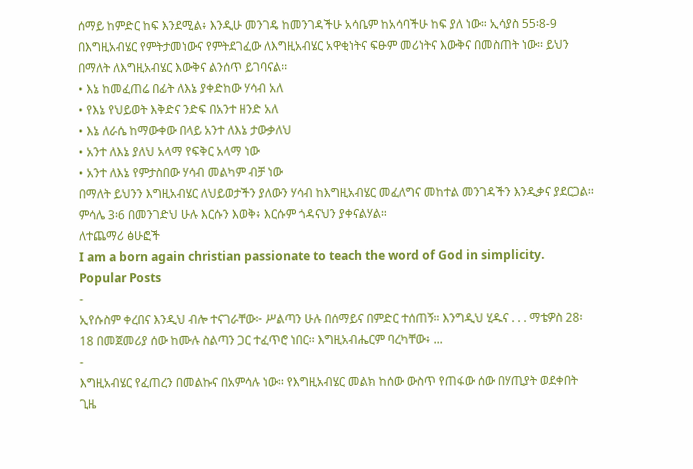ሰማይ ከምድር ከፍ እንደሚል፥ እንዲሁ መንገዴ ከመንገዳችሁ አሳቤም ከአሳባችሁ ከፍ ያለ ነው። ኢሳያስ 55፡8-9
በእግዚአብሄር የምትታመነውና የምትደገፈው ለእግዚአብሄር አዋቂነትና ፍፁም መሪነትና እውቅና በመስጠት ነው፡፡ ይህን በማለት ለእግዚአብሄር እውቅና ልንሰጥ ይገባናል፡፡
• እኔ ከመፈጠሬ በፊት ለእኔ ያቀድከው ሃሳብ አለ
• የእኔ የህይወት እቅድና ንድፍ በአንተ ዘንድ አለ
• እኔ ለራሴ ከማውቀው በላይ አንተ ለእኔ ታውቃለህ
• አንተ ለእኔ ያለህ አላማ የፍቅር አላማ ነው
• አንተ ለእኔ የምታስበው ሃሳብ መልካም ብቻ ነው
በማለት ይህንን እግዚአብሄር ለህይወታችን ያለውን ሃሳብ ከእግዚአብሄር መፈለግና መከተል መንገዳችን እንዲቃና ያደርጋል፡፡
ምሳሌ 3፡6 በመንገድህ ሁሉ እርሱን እወቅ፥ እርሱም ጎዳናህን ያቀናልሃል።
ለተጨማሪ ፅሁፎች
I am a born again christian passionate to teach the word of God in simplicity.
Popular Posts
-
ኢየሱስም ቀረበና እንዲህ ብሎ ተናገራቸው፦ ሥልጣን ሁሉ በሰማይና በምድር ተሰጠኝ። እንግዲህ ሂዱና . . . ማቴዎስ 28፡18 በመጀመሪያ ሰው ከሙሉ ስልጣን ጋር ተፈጥሮ ነበር፡፡ እግዚአብሔርም ባረካቸው፥ ...
-
እግዚአብሄር የፈጠረን በመልኩና በአምሳሉ ነው፡፡ የእግዚአብሄር መልክ ከሰው ውስጥ የጠፋው ሰው በሃጢያት ወደቀበት ጊዜ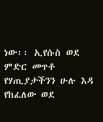ነው፡፡ ኢየሱስ ወደ ምድር መጥቶ የሃጢያታችንን ሁሉ እዳ የከፈለው ወደ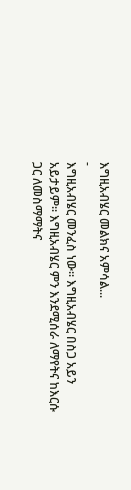እግዚአብሄር መልክና አምሳል...
-
እግዚአብሄር መንፈስ ነው፡፡ እግዚአብሄር በስጋ አይን አይታይም፡፡ እግዚአብሄር ምን እንደሚሰራ ለማየትና ከእርሱ ጋር ለመስማማትና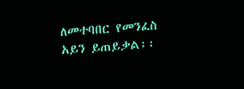ለመተባበር የመንፈስ አይን ይጠይቃል፡፡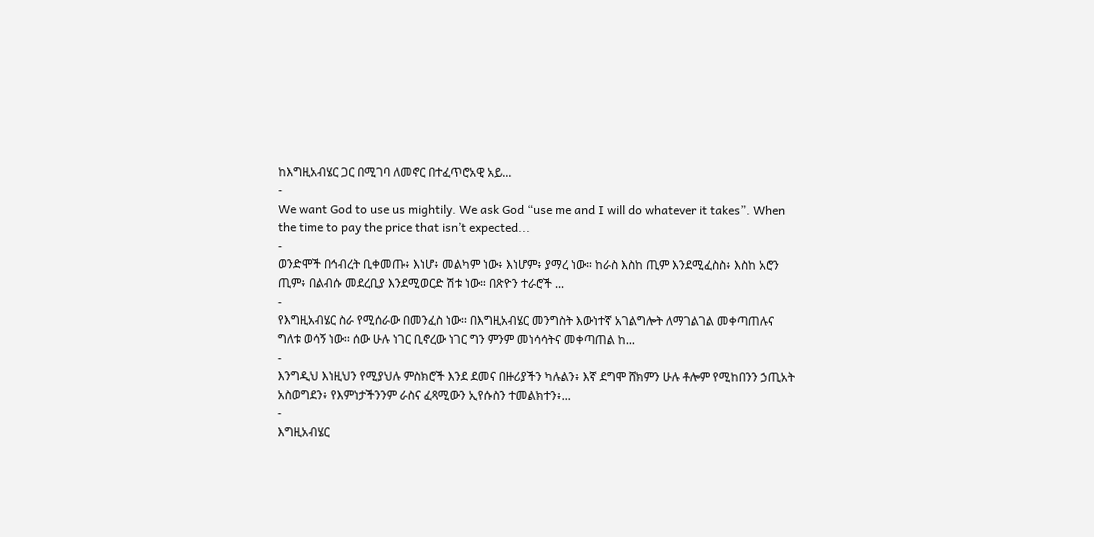ከእግዚአብሄር ጋር በሚገባ ለመኖር በተፈጥሮአዊ አይ...
-
We want God to use us mightily. We ask God “use me and I will do whatever it takes”. When the time to pay the price that isn’t expected...
-
ወንድሞች በኅብረት ቢቀመጡ፥ እነሆ፥ መልካም ነው፥ እነሆም፥ ያማረ ነው። ከራስ እስከ ጢም እንደሚፈስስ፥ እስከ አሮን ጢም፥ በልብሱ መደረቢያ እንደሚወርድ ሽቱ ነው። በጽዮን ተራሮች ...
-
የእግዚአብሄር ስራ የሚሰራው በመንፈስ ነው፡፡ በእግዚአብሄር መንግስት እውነተኛ አገልግሎት ለማገልገል መቀጣጠሉና ግለቱ ወሳኝ ነው፡፡ ሰው ሁሉ ነገር ቢኖረው ነገር ግን ምንም መነሳሳትና መቀጣጠል ከ...
-
እንግዲህ እነዚህን የሚያህሉ ምስክሮች እንደ ደመና በዙሪያችን ካሉልን፥ እኛ ደግሞ ሸክምን ሁሉ ቶሎም የሚከበንን ኃጢአት አስወግደን፥ የእምነታችንንም ራስና ፈጻሚውን ኢየሱስን ተመልክተን፥...
-
እግዚአብሄር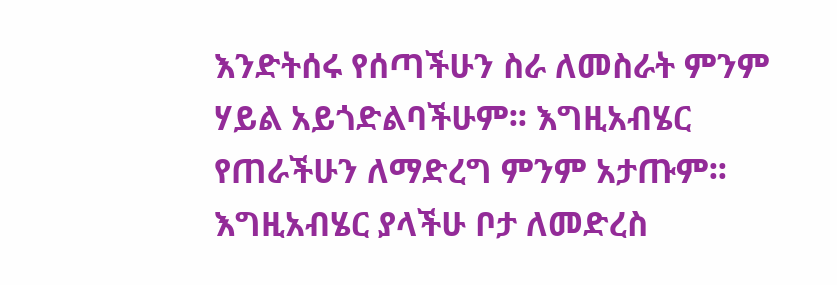እንድትሰሩ የሰጣችሁን ስራ ለመስራት ምንም ሃይል አይጎድልባችሁም፡፡ እግዚአብሄር የጠራችሁን ለማድረግ ምንም አታጡም፡፡ እግዚአብሄር ያላችሁ ቦታ ለመድረስ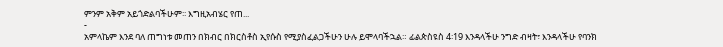ምንም አቅም አይጎድልባችሁም፡፡ እግዚአብሄር የጠ...
-
አምላኬም እንደ ባለ ጠግነቱ መጠን በክብር በክርስቶስ ኢየሱስ የሚያስፈልጋችሁን ሁሉ ይሞላባችኋል። ፊልጵስዩስ 4፡19 እንዳላችሁ ንግድ ብዛት፣ እንዳላችሁ የባንክ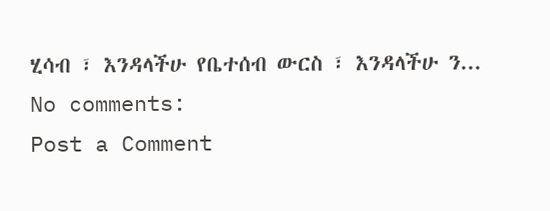ሂሳብ ፣ እንዳላችሁ የቤተሰብ ውርስ ፣ እንዳላችሁ ን...
No comments:
Post a Comment